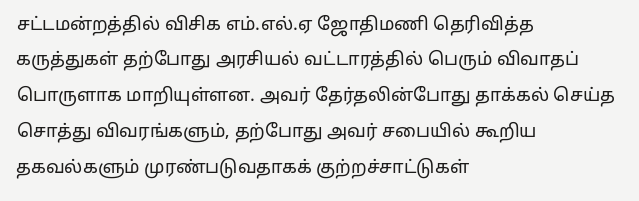சட்டமன்றத்தில் விசிக எம்.எல்.ஏ ஜோதிமணி தெரிவித்த கருத்துகள் தற்போது அரசியல் வட்டாரத்தில் பெரும் விவாதப் பொருளாக மாறியுள்ளன. அவர் தேர்தலின்போது தாக்கல் செய்த சொத்து விவரங்களும், தற்போது அவர் சபையில் கூறிய தகவல்களும் முரண்படுவதாகக் குற்றச்சாட்டுகள்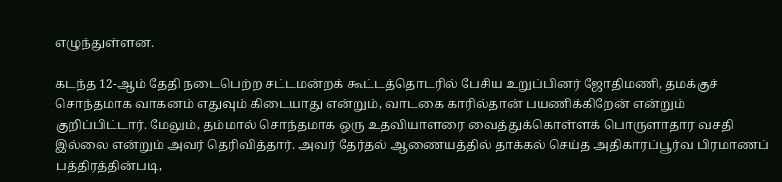எழுந்துள்ளன.

கடந்த 12-ஆம் தேதி நடைபெற்ற சட்டமன்றக் கூட்டத்தொடரில் பேசிய உறுப்பினர் ஜோதிமணி, தமக்குச் சொந்தமாக வாகனம் எதுவும் கிடையாது என்றும், வாடகை காரில்தான் பயணிக்கிறேன் என்றும் குறிப்பிட்டார். மேலும், தம்மால் சொந்தமாக ஒரு உதவியாளரை வைத்துக்கொள்ளக் பொருளாதார வசதி இல்லை என்றும் அவர் தெரிவித்தார். அவர் தேர்தல் ஆணையத்தில் தாக்கல் செய்த அதிகாரப்பூர்வ பிரமாணப் பத்திரத்தின்படி,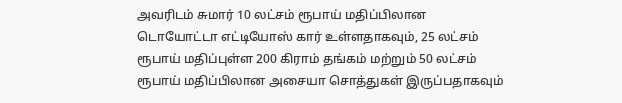அவரிடம் சுமார் 10 லட்சம் ரூபாய் மதிப்பிலான டொயோட்டா எட்டியோஸ் கார் உள்ளதாகவும், 25 லட்சம் ரூபாய் மதிப்புள்ள 200 கிராம் தங்கம் மற்றும் 50 லட்சம் ரூபாய் மதிப்பிலான அசையா சொத்துகள் இருப்பதாகவும்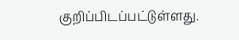குறிப்பிடப்பட்டுள்ளது.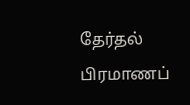தேர்தல் பிரமாணப்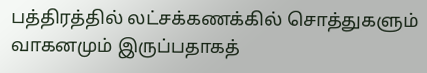பத்திரத்தில் லட்சக்கணக்கில் சொத்துகளும் வாகனமும் இருப்பதாகத்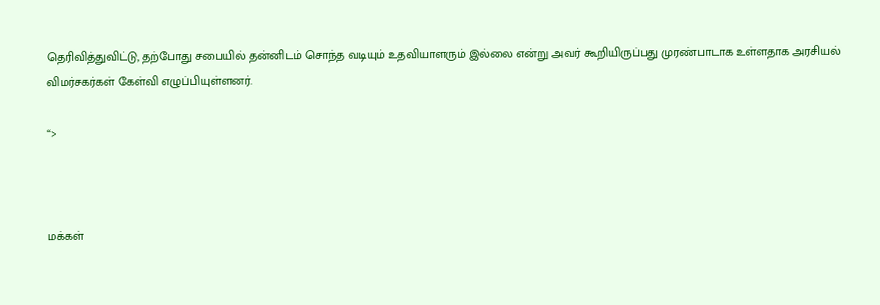தெரிவித்துவிட்டு, தற்போது சபையில் தன்னிடம் சொந்த வடியும் உதவியாளரும் இல்லை என்று அவர் கூறியிருப்பது முரண்பாடாக உள்ளதாக அரசியல் விமர்சகர்கள் கேள்வி எழுப்பியுள்ளனர்.

“>



மக்கள்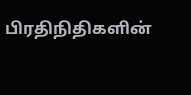பிரதிநிதிகளின்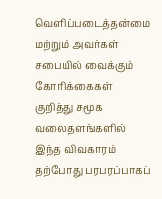வெளிப்படைத்தன்மை மற்றும் அவர்கள் சபையில் வைக்கும் கோரிக்கைகள் குறித்து சமூக வலைதளங்களில் இந்த விவகாரம் தற்போது பரபரப்பாகப்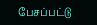பேசப்பட்டு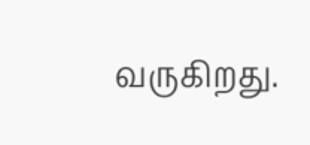வருகிறது.